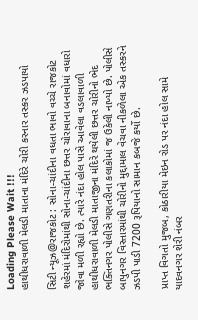Loading Please Wait !!!
હાથીધરાવાળી મેલડી માતાના મંદિરે ચોરી કરનાર તસ્કર ઝડપાયો

સિટી ન્યૂઝ@રાજકોટ : સોના-ચાંદીના વધતા ભાવો વચ્ચે રાજકોટ શહેરમાં મંદિરોમાંથી સોના-ચાંદીના છત્તર ચોરાવાના બનાવોમાં વધારો જોવા મળી રહ્યો છે. ત્યારે નંદા હોલ પાસે આવેલા વડલાવાળી હાથીધરાવાળી મેલડી માતાજીના મંદિરે થયેલી છત્તર ચોરીનો ભેદ ભક્તિનગર પોલીસે ગણતરીના કલાકોમાં જ ઉકેલી નાખ્યો છે. પોલીસે બાપુનગર વિસ્તારમાંથી ચોરીનો મુદ્દામાલ વેચવા નીકળેલા એક તસ્કરને ઝડપી પાડી 7200 રૂપિયાનો સામાન કબજે કર્યો છે.

પ્રાપ્ત વિગતો મુજબ, કોઠારીયા મેઇન રોડ પર નંદા હોલ સામે યાદવનગર શેરી નંબર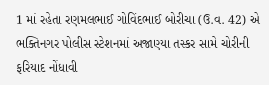1 માં રહેતા રણમલભાઈ ગોવિંદભાઈ બોરીચા (ઉ.વ. 42) એ ભક્તિનગર પોલીસ સ્ટેશનમાં અજાણ્યા તસ્કર સામે ચોરીની ફરિયાદ નોંધાવી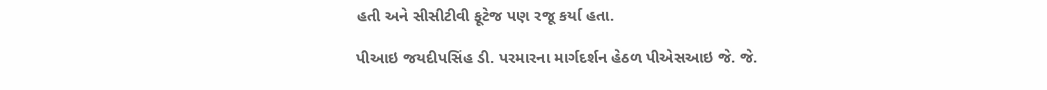હતી અને સીસીટીવી ફૂટેજ પણ રજૂ કર્યા હતા.

પીઆઇ જયદીપસિંહ ડી. પરમારના માર્ગદર્શન હેઠળ પીએસઆઇ જે. જે.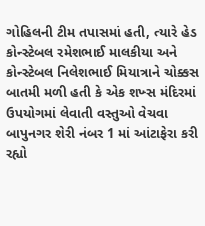ગોહિલની ટીમ તપાસમાં હતી, ત્યારે હેડ કોન્સ્ટેબલ રમેશભાઈ માલકીયા અને કોન્સ્ટેબલ નિલેશભાઈ મિયાત્રાને ચોક્કસ બાતમી મળી હતી કે એક શખ્સ મંદિરમાં ઉપયોગમાં લેવાતી વસ્તુઓ વેચવા બાપુનગર શેરી નંબર 1 માં આંટાફેરા કરી રહ્યો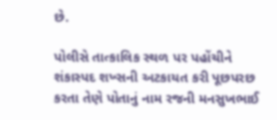છે.

પોલીસે તાત્કાલિક સ્થળ પર પહોંચીને શંકાસ્પદ શખ્સની અટકાયત કરી પૂછપરછ કરતા તેણે પોતાનું નામ રજની મનસુખભાઈ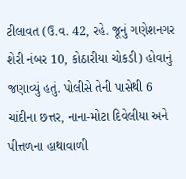ટીલાવત (ઉ.વ. 42, રહે. જૂનું ગણેશનગર શેરી નંબર 10, કોઠારીયા ચોકડી) હોવાનું જણાવ્યું હતું. પોલીસે તેની પાસેથી 6 ચાંદીના છત્તર, નાના-મોટા દિવેલીયા અને પીત્તળના હાથાવાળી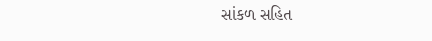સાંકળ સહિત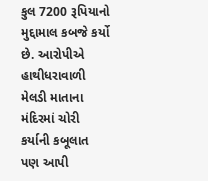કુલ 7200 રૂપિયાનો મુદ્દામાલ કબજે કર્યો છે. આરોપીએ હાથીધરાવાળી મેલડી માતાના મંદિરમાં ચોરી કર્યાની કબૂલાત પણ આપી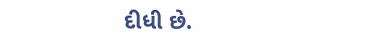દીધી છે.